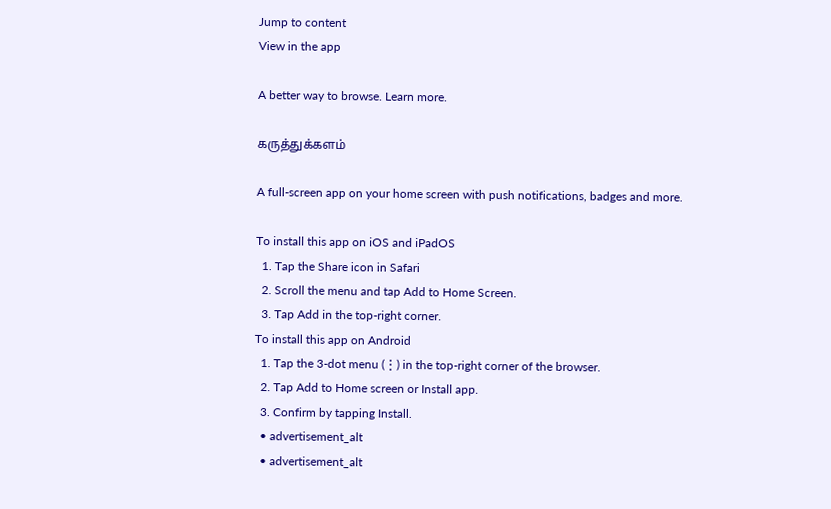Jump to content
View in the app

A better way to browse. Learn more.

கருத்துக்களம்

A full-screen app on your home screen with push notifications, badges and more.

To install this app on iOS and iPadOS
  1. Tap the Share icon in Safari
  2. Scroll the menu and tap Add to Home Screen.
  3. Tap Add in the top-right corner.
To install this app on Android
  1. Tap the 3-dot menu (⋮) in the top-right corner of the browser.
  2. Tap Add to Home screen or Install app.
  3. Confirm by tapping Install.
  • advertisement_alt
  • advertisement_alt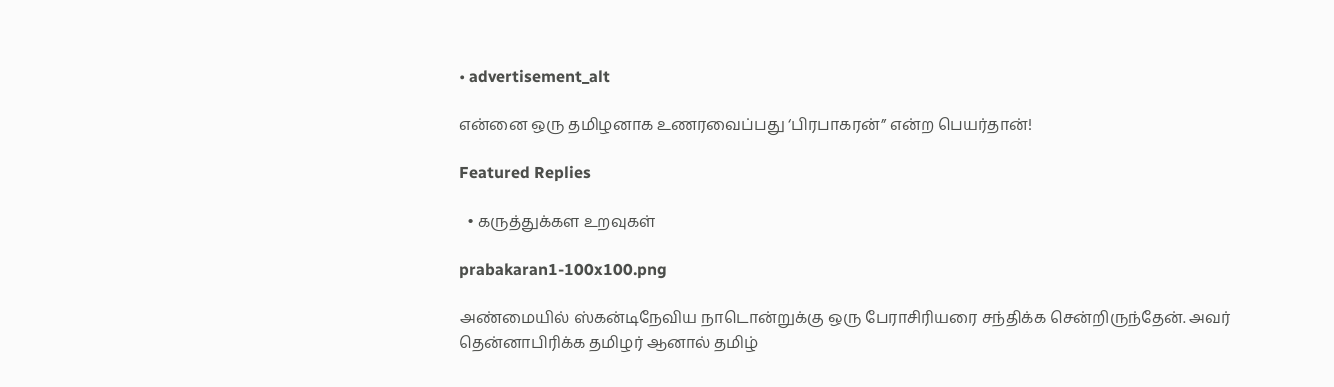• advertisement_alt

என்னை ஒரு தமிழனாக உணரவைப்பது ‘பிரபாகரன்” என்ற பெயர்தான்!

Featured Replies

  • கருத்துக்கள உறவுகள்

prabakaran1-100x100.png

அண்மையில் ஸ்கன்டிநேவிய நாடொன்றுக்கு ஒரு பேராசிரியரை சந்திக்க சென்றிருந்தேன். அவர் தென்னாபிரிக்க தமிழர் ஆனால் தமிழ்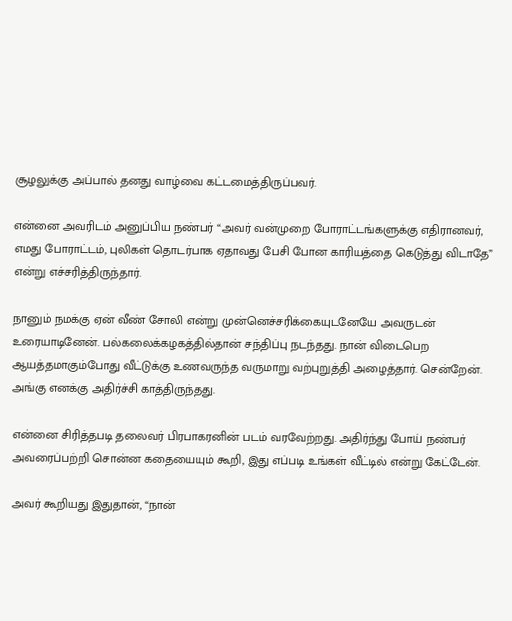சூழலுக்கு அப்பால் தனது வாழ்வை கட்டமைத்திருப்பவர்.

என்னை அவரிடம் அனுப்பிய நண்பர் “அவர் வன்முறை போராட்டங்களுக்கு எதிரானவர், எமது போராட்டம், புலிகள் தொடர்பாக ஏதாவது பேசி போன காரியத்தை கெடுத்து விடாதே” என்று எச்சரித்திருந்தார்.

நானும் நமக்கு ஏன் வீண் சோலி என்று முன்னெச்சரிக்கையுடனேயே அவருடன் உரையாடினேன். பல்கலைக்கழகத்தில்தான் சந்திப்பு நடந்தது. நான் விடைபெற ஆயத்தமாகும்போது வீட்டுக்கு உணவருந்த வருமாறு வற்புறுத்தி அழைத்தார். சென்றேன். அங்கு எனக்கு அதிர்ச்சி காத்திருந்தது.

என்னை சிரித்தபடி தலைவர் பிரபாகரனின் படம் வரவேற்றது. அதிர்ந்து போய் நண்பர் அவரைப்பற்றி சொன்ன கதையையும் கூறி, இது எப்படி உங்கள் வீட்டில் என்று கேட்டேன்.

அவர் கூறியது இதுதான், “நான்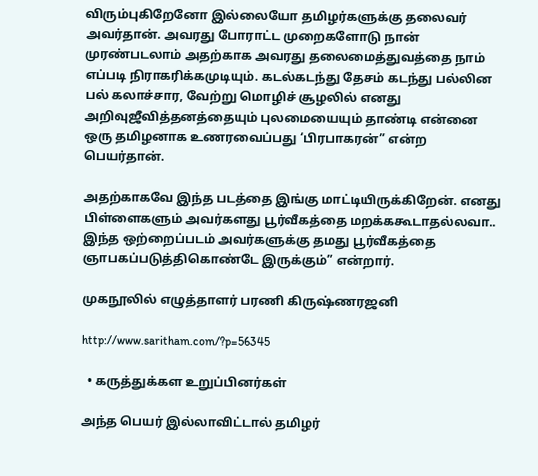விரும்புகிறேனோ இல்லையோ தமிழர்களுக்கு தலைவர் அவர்தான். அவரது போராட்ட முறைகளோடு நான் முரண்படலாம் அதற்காக அவரது தலைமைத்துவத்தை நாம் எப்படி நிராகரிக்கமுடியும். கடல்கடந்து தேசம் கடந்து பல்லின பல் கலாச்சார, வேற்று மொழிச் சூழலில் எனது அறிவுஜீவித்தனத்தையும் புலமையையும் தாண்டி என்னை ஒரு தமிழனாக உணரவைப்பது ‘பிரபாகரன்” என்ற பெயர்தான்.

அதற்காகவே இந்த படத்தை இங்கு மாட்டியிருக்கிறேன். எனது பிள்ளைகளும் அவர்களது பூர்வீகத்தை மறக்ககூடாதல்லவா.. இந்த ஒற்றைப்படம் அவர்களுக்கு தமது பூர்வீகத்தை ஞாபகப்படுத்திகொண்டே இருக்கும்” என்றார்.

முகநூலில் எழுத்தாளர் பரணி கிருஷ்ணரஜனி

http://www.saritham.com/?p=56345

  • கருத்துக்கள உறுப்பினர்கள்

அந்த பெயர் இல்லாவிட்டால் தமிழர்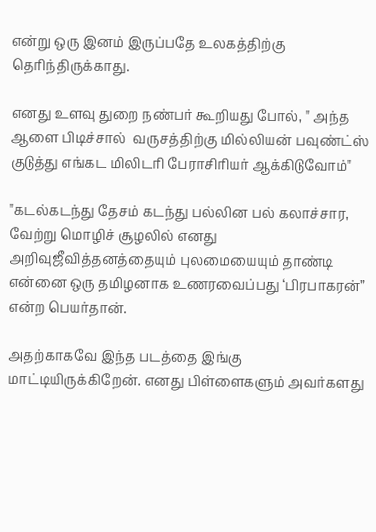என்று ஒரு இனம் இருப்பதே உலகத்திற்கு தெரிந்திருக்காது.

எனது உளவு துறை நண்பர் கூறியது போல், " அந்த ஆளை பிடிச்சால்  வருசத்திற்கு மில்லியன் பவுண்ட்ஸ் குடுத்து எங்கட மிலிடரி பேராசிரியர் ஆக்கிடுவோம்"

"கடல்கடந்து தேசம் கடந்து பல்லின பல் கலாச்சார, வேற்று மொழிச் சூழலில் எனது அறிவுஜீவித்தனத்தையும் புலமையையும் தாண்டி என்னை ஒரு தமிழனாக உணரவைப்பது ‘பிரபாகரன்” என்ற பெயர்தான்.

அதற்காகவே இந்த படத்தை இங்கு மாட்டியிருக்கிறேன். எனது பிள்ளைகளும் அவர்களது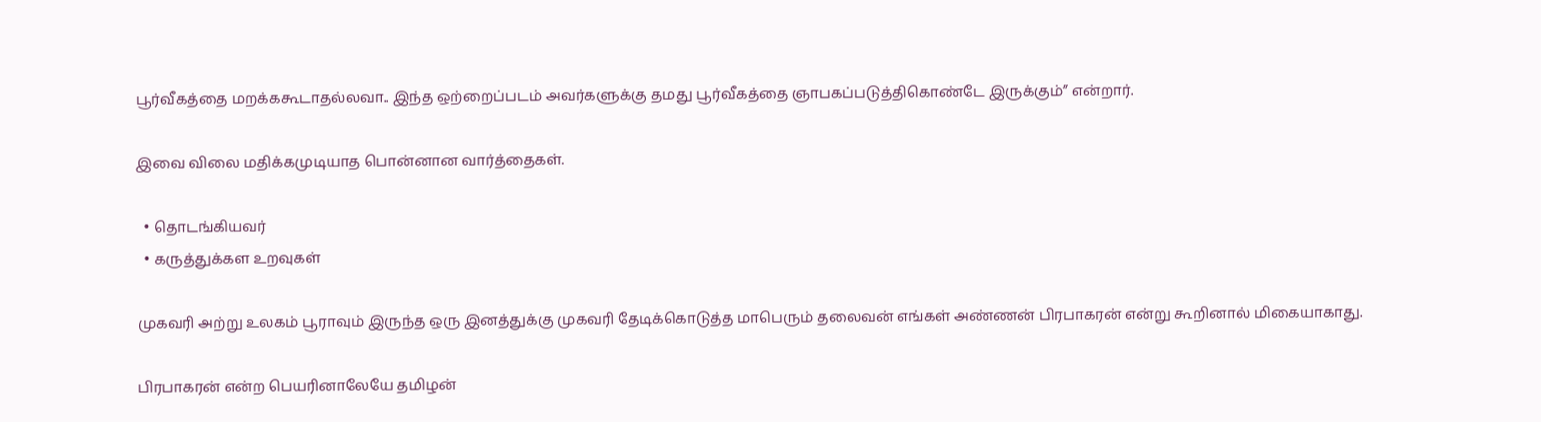பூர்வீகத்தை மறக்ககூடாதல்லவா.. இந்த ஒற்றைப்படம் அவர்களுக்கு தமது பூர்வீகத்தை ஞாபகப்படுத்திகொண்டே இருக்கும்” என்றார்.

இவை விலை மதிக்கமுடியாத பொன்னான வார்த்தைகள்.

  • தொடங்கியவர்
  • கருத்துக்கள உறவுகள்

முகவரி அற்று உலகம் பூராவும் இருந்த ஒரு இனத்துக்கு முகவரி தேடிக்கொடுத்த மாபெரும் தலைவன் எங்கள் அண்ணன் பிரபாகரன் என்று கூறினால் மிகையாகாது.

பிரபாகரன் என்ற பெயரினாலேயே தமிழன்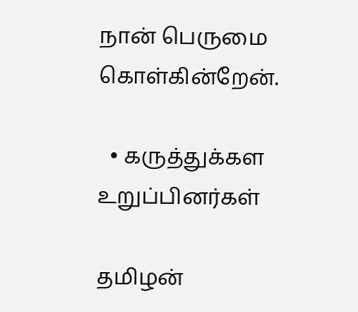நான் பெருமை கொள்கின்றேன்.

  • கருத்துக்கள உறுப்பினர்கள்

தமிழன்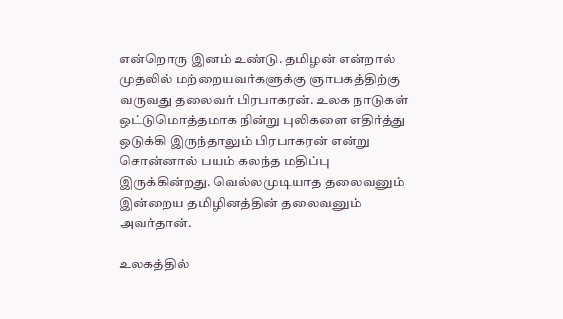என்றொரு இனம் உண்டு. தமிழன் என்றால் முதலில் மற்றையவர்களுக்கு ஞாபகத்திற்கு வருவது தலைவர் பிரபாகரன். உலக நாடுகள் ஒட்டுமொத்தமாக நின்று புலிகளை எதிர்த்து ஒடுக்கி இருந்தாலும் பிரபாகரன் என்று சொன்னால் பயம் கலந்த மதிப்பு இருக்கின்றது. வெல்லமுடியாத தலைவனும் இன்றைய தமிழினத்தின் தலைவனும் அவர்தான்.

உலகத்தில்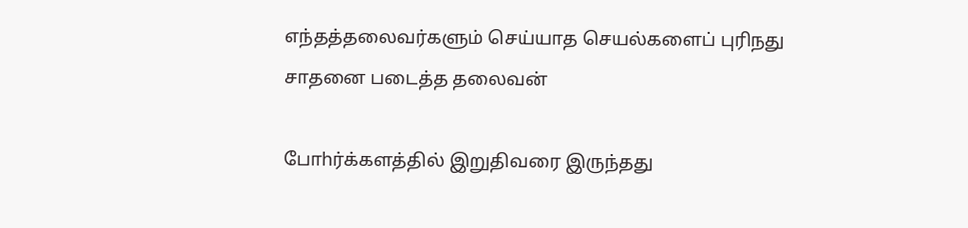எந்தத்தலைவர்களும் செய்யாத செயல்களைப் புரிநது சாதனை படைத்த தலைவன்

போhர்க்களத்தில் இறுதிவரை இருந்தது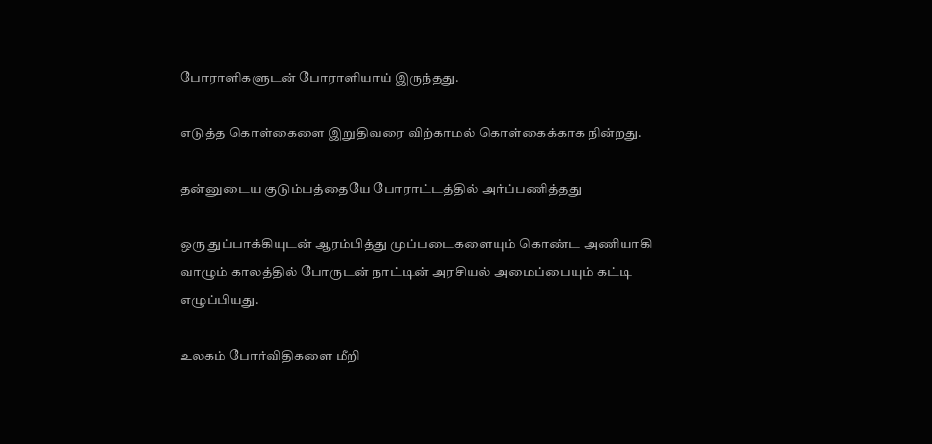போராளிகளுடன் போராளியாய் இருந்தது.

எடுத்த கொள்கைளை இறுதிவரை விற்காமல் கொள்கைக்காக நின்றது.

தன்னுடைய குடும்பத்தையே போராட்டத்தில் அர்ப்பணித்தது

ஒரு துப்பாக்கியுடன் ஆரம்பித்து முப்படைகளையும் கொண்ட அணியாகி வாழும் காலத்தில் போருடன் நாட்டின் அரசியல் அமைப்பையும் கட்டி எழுப்பியது.

உலகம் போர்விதிகளை மீறி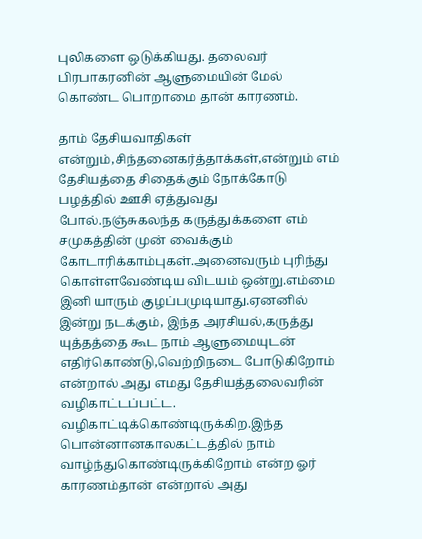புலிகளை ஒடுக்கியது. தலைவர் பிரபாகரனின் ஆளுமையின் மேல் கொண்ட பொறாமை தான் காரணம்.

தாம் தேசியவாதிகள் என்றும்,சிந்தனைகர்த்தாக்கள்,என்றும் எம் தேசியத்தை சிதைக்கும் நோக்கோடு பழத்தில் ஊசி ஏத்துவது போல்.நஞ்சுகலந்த கருத்துக்களை எம் சமுகத்தின் முன் வைக்கும் கோடாரிக்காம்புகள்.அனைவரும் புரிந்து கொள்ளவேண்டிய விடயம் ஒன்று.எம்மை இனி யாரும் குழப்பமுடியாது.ஏனனில் இன்று நடக்கும், இந்த அரசியல்,கருத்து யுத்தத்தை கூட நாம் ஆளுமையுடன் எதிர்கொண்டு,வெற்றிநடை போடுகிறோம் என்றால் அது எமது தேசியத்தலைவரின் வழிகாட்டப்பட்ட. வழிகாட்டிக்கொண்டிருக்கிற.இந்த பொன்னானகாலகட்டத்தில் நாம் வாழ்ந்துகொண்டிருக்கிறோம் என்ற ஓர் காரணம்தான் என்றால் அது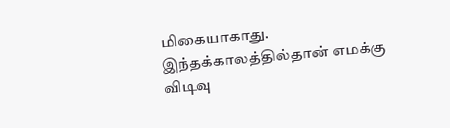மிகையாகாது. இந்தக்காலத்தில்தான் எமக்கு விடிவு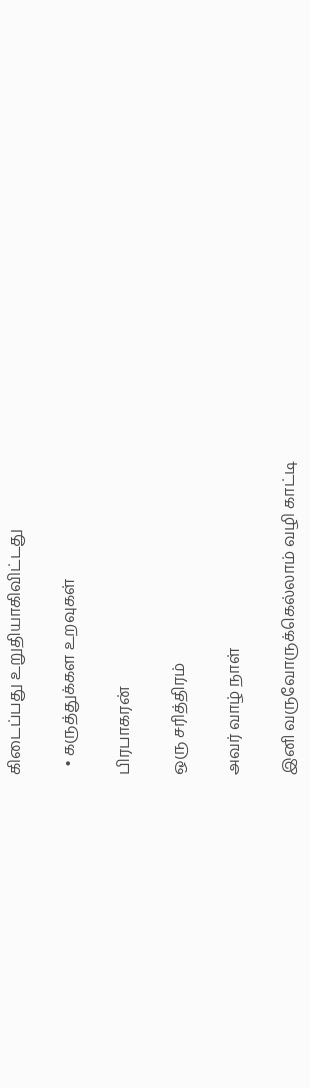கிடைப்பது உறுதியாகிவிட்டது

  • கருத்துக்கள உறவுகள்

பிரபாகரன்

ஒரு சரித்திரம்

அவர் வாழ் நாள்

இனி வருவோருக்கெல்லாம் வழி காட்டி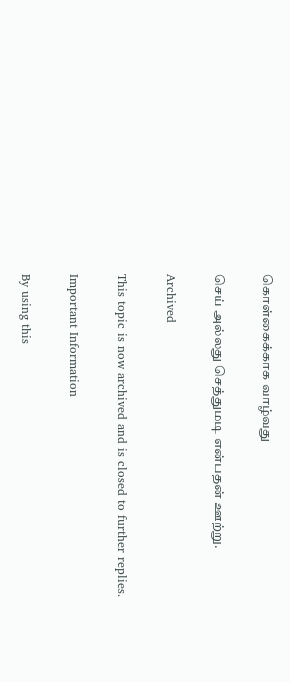கொள்கைக்காக வாழ்வது

செய் அல்லது செத்துமடி என்பதன் ஊற்று.

Archived

This topic is now archived and is closed to further replies.

Important Information

By using this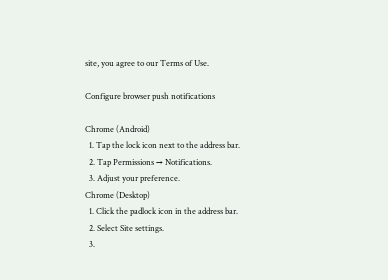site, you agree to our Terms of Use.

Configure browser push notifications

Chrome (Android)
  1. Tap the lock icon next to the address bar.
  2. Tap Permissions → Notifications.
  3. Adjust your preference.
Chrome (Desktop)
  1. Click the padlock icon in the address bar.
  2. Select Site settings.
  3.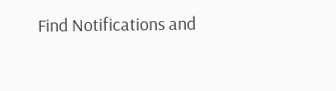Find Notifications and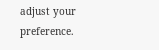adjust your preference.